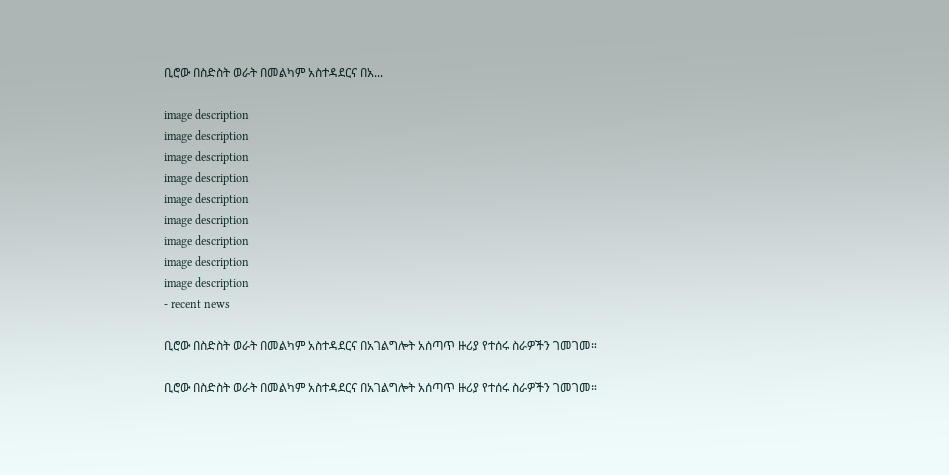ቢሮው በስድስት ወራት በመልካም አስተዳደርና በአ...

image description
image description
image description
image description
image description
image description
image description
image description
image description
- recent news

ቢሮው በስድስት ወራት በመልካም አስተዳደርና በአገልግሎት አሰጣጥ ዙሪያ የተሰሩ ስራዎችን ገመገመ።

ቢሮው በስድስት ወራት በመልካም አስተዳደርና በአገልግሎት አሰጣጥ ዙሪያ የተሰሩ ስራዎችን ገመገመ።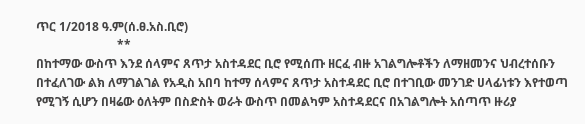ጥር 1/2018 ዓ.ም(ሰ.ፀ.አስ.ቢሮ)
                           **
በከተማው ውስጥ እንደ ሰላምና ጸጥታ አስተዳደር ቢሮ የሚሰጡ ዘርፈ ብዙ አገልግሎቶችን ለማዘመንና ህብረተሰቡን በተፈለገው ልክ ለማገልገል የአዲስ አበባ ከተማ ሰላምና ጸጥታ አስተዳደር ቢሮ በተገቢው መንገድ ሀላፊነቱን እየተወጣ የሚገኝ ሲሆን በዛሬው ዕለትም በስድስት ወራት ውስጥ በመልካም አስተዳደርና በአገልግሎት አሰጣጥ ዙሪያ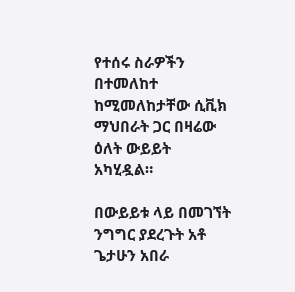የተሰሩ ስራዎችን በተመለከተ ከሚመለከታቸው ሲቪክ ማህበራት ጋር በዛሬው ዕለት ውይይት አካሂዷል።

በውይይቱ ላይ በመገኘት ንግግር ያደረጉት አቶ ጌታሁን አበራ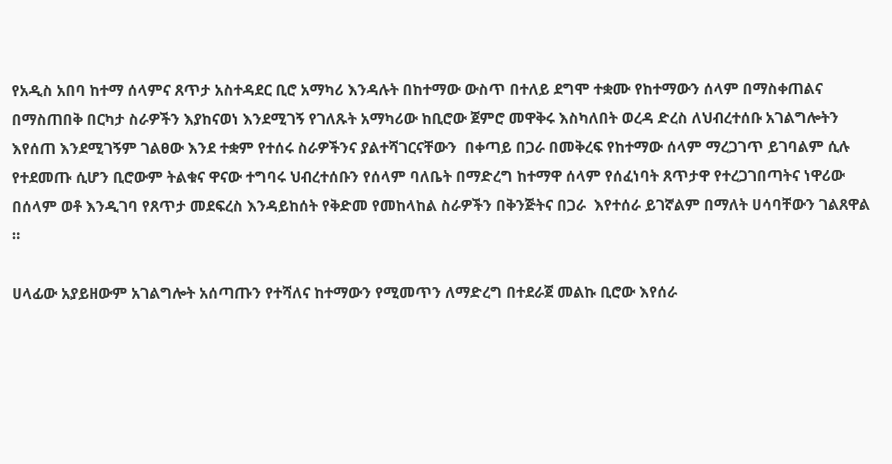የአዲስ አበባ ከተማ ሰላምና ጸጥታ አስተዳደር ቢሮ አማካሪ እንዳሉት በከተማው ውስጥ በተለይ ደግሞ ተቋሙ የከተማውን ሰላም በማስቀጠልና በማስጠበቅ በርካታ ስራዎችን እያከናወነ እንደሚገኝ የገለጹት አማካሪው ከቢሮው ጀምሮ መዋቅሩ እስካለበት ወረዳ ድረስ ለህብረተሰቡ አገልግሎትን እየሰጠ እንደሚገኝም ገልፀው እንደ ተቋም የተሰሩ ስራዎችንና ያልተሻገርናቸውን  በቀጣይ በጋራ በመቅረፍ የከተማው ሰላም ማረጋገጥ ይገባልም ሲሉ የተደመጡ ሲሆን ቢሮውም ትልቁና ዋናው ተግባሩ ህብረተሰቡን የሰላም ባለቤት በማድረግ ከተማዋ ሰላም የሰፈነባት ጸጥታዋ የተረጋገበጣትና ነዋሪው በሰላም ወቶ እንዲገባ የጸጥታ መደፍረስ እንዳይከሰት የቅድመ የመከላከል ስራዎችን በቅንጅትና በጋራ  እየተሰራ ይገኛልም በማለት ሀሳባቸውን ገልጸዋል ።

ሀላፊው አያይዘውም አገልግሎት አሰጣጡን የተሻለና ከተማውን የሚመጥን ለማድረግ በተደራጀ መልኩ ቢሮው እየሰራ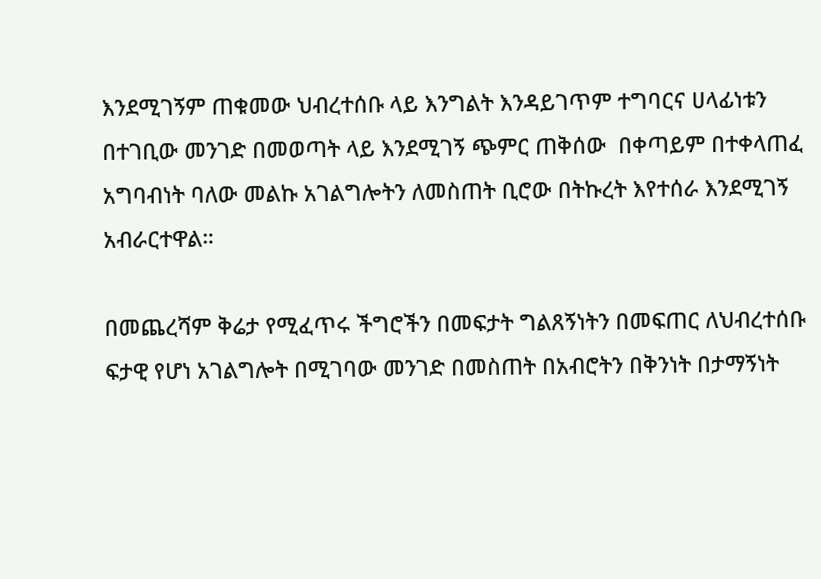እንደሚገኝም ጠቁመው ህብረተሰቡ ላይ እንግልት እንዳይገጥም ተግባርና ሀላፊነቱን በተገቢው መንገድ በመወጣት ላይ እንደሚገኝ ጭምር ጠቅሰው  በቀጣይም በተቀላጠፈ አግባብነት ባለው መልኩ አገልግሎትን ለመስጠት ቢሮው በትኩረት እየተሰራ እንደሚገኝ አብራርተዋል።

በመጨረሻም ቅሬታ የሚፈጥሩ ችግሮችን በመፍታት ግልጸኝነትን በመፍጠር ለህብረተሰቡ ፍታዊ የሆነ አገልግሎት በሚገባው መንገድ በመስጠት በአብሮትን በቅንነት በታማኝነት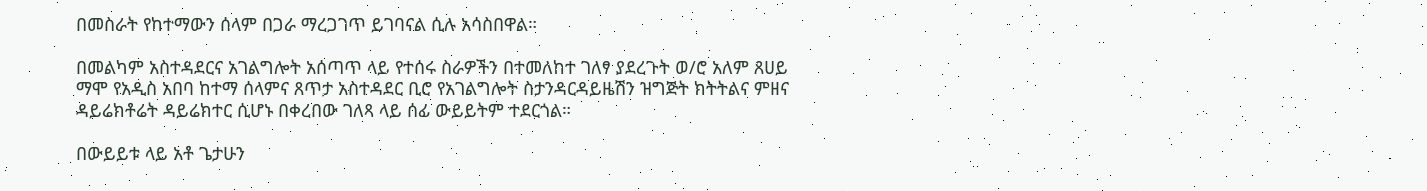በመስራት የከተማውን ሰላም በጋራ ማረጋገጥ ይገባናል ሲሉ አሳስበዋል።

በመልካም አስተዳደርና አገልግሎት አሰጣጥ ላይ የተሰሩ ስራዎችን በተመለከተ ገለፃ ያደረጉት ወ/ሮ አለም ጸሀይ ማሞ የአዲስ አበባ ከተማ ሰላምና ጸጥታ አስተዳደር ቢሮ የአገልግሎት ስታንዳርዳይዜሽን ዝግጅት ክትትልና ምዘና ዳይሬክቶሬት ዳይሬክተር ሲሆኑ በቀረበው ገለጻ ላይ ሰፊ ውይይትም ተደርጎል።

በውይይቱ ላይ አቶ ጌታሁን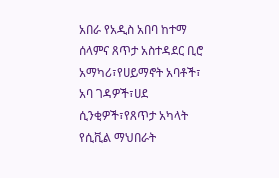አበራ የአዲስ አበባ ከተማ ሰላምና ጸጥታ አስተዳደር ቢሮ አማካሪ፣የሀይማኖት አባቶች፣ አባ ገዳዎች፣ሀደ ሲንቂዎች፣የጸጥታ አካላት የሲቪል ማህበራት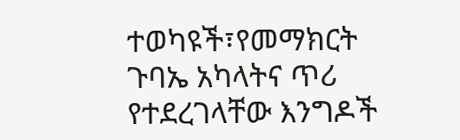ተወካዩች፣የመማክርት ጉባኤ አካላትና ጥሪ የተደረገላቸው እንግዶች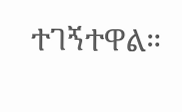ተገኝተዋል።